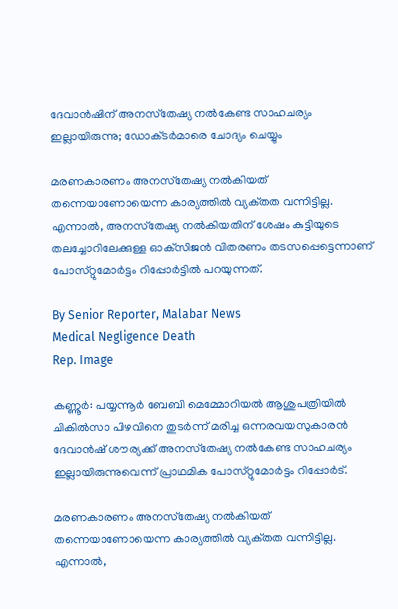ദേവാൻഷിന് അനസ്‌തേഷ്യ നൽകേണ്ട സാഹചര്യം ഇല്ലായിരുന്നു; ഡോക്‌ടർമാരെ ചോദ്യം ചെയ്യും

മരണകാരണം അനസ്‌തേഷ്യ നൽകിയത് തന്നെയാണോയെന്ന കാര്യത്തിൽ വ്യക്‌തത വന്നിട്ടില്ല. എന്നാൽ, അനസ്‌തേഷ്യ നൽകിയതിന് ശേഷം കുട്ടിയുടെ തലച്ചോറിലേക്കുള്ള ഓക്‌സിജൻ വിതരണം തടസപ്പെട്ടെന്നാണ് പോസ്‌റ്റുമോർട്ടം റിപ്പോർട്ടിൽ പറയുന്നത്.

By Senior Reporter, Malabar News
Medical Negligence Death
Rep. Image

കണ്ണൂർ: പയ്യന്നൂർ ബേബി മെമ്മോറിയൽ ആശുപത്രിയിൽ ചികിൽസാ പിഴവിനെ തുടർന്ന് മരിച്ച ഒന്നരവയസുകാരൻ ദേവാൻഷ് ശൗര്യക്ക് അനസ്‌തേഷ്യ നൽകേണ്ട സാഹചര്യം ഇല്ലായിരുന്നുവെന്ന് പ്രാഥമിക പോസ്‌റ്റുമോർട്ടം റിപ്പോർട്.

മരണകാരണം അനസ്‌തേഷ്യ നൽകിയത് തന്നെയാണോയെന്ന കാര്യത്തിൽ വ്യക്‌തത വന്നിട്ടില്ല. എന്നാൽ,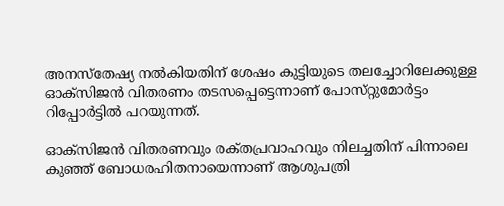അനസ്‌തേഷ്യ നൽകിയതിന് ശേഷം കുട്ടിയുടെ തലച്ചോറിലേക്കുള്ള ഓക്‌സിജൻ വിതരണം തടസപ്പെട്ടെന്നാണ് പോസ്‌റ്റുമോർട്ടം റിപ്പോർട്ടിൽ പറയുന്നത്.

ഓക്‌സിജൻ വിതരണവും രക്‌തപ്രവാഹവും നിലച്ചതിന് പിന്നാലെ കുഞ്ഞ് ബോധരഹിതനായെന്നാണ് ആശുപത്രി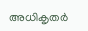അധികൃതർ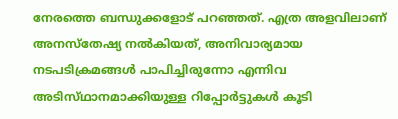നേരത്തെ ബന്ധുക്കളോട് പറഞ്ഞത്. എത്ര അളവിലാണ് അനസ്‌തേഷ്യ നൽകിയത്, അനിവാര്യമായ നടപടിക്രമങ്ങൾ പാപിച്ചിരുന്നോ എന്നിവ അടിസ്‌ഥാനമാക്കിയുള്ള റിപ്പോർട്ടുകൾ കൂടി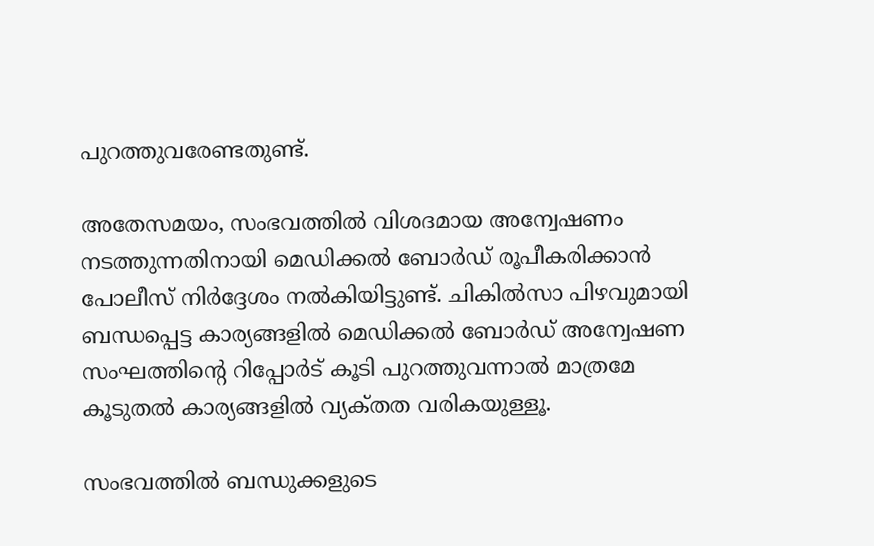പുറത്തുവരേണ്ടതുണ്ട്.

അതേസമയം, സംഭവത്തിൽ വിശദമായ അന്വേഷണം നടത്തുന്നതിനായി മെഡിക്കൽ ബോർഡ് രൂപീകരിക്കാൻ പോലീസ് നിർദ്ദേശം നൽകിയിട്ടുണ്ട്. ചികിൽസാ പിഴവുമായി ബന്ധപ്പെട്ട കാര്യങ്ങളിൽ മെഡിക്കൽ ബോർഡ് അന്വേഷണ സംഘത്തിന്റെ റിപ്പോർട് കൂടി പുറത്തുവന്നാൽ മാത്രമേ കൂടുതൽ കാര്യങ്ങളിൽ വ്യക്‌തത വരികയുള്ളൂ.

സംഭവത്തിൽ ബന്ധുക്കളുടെ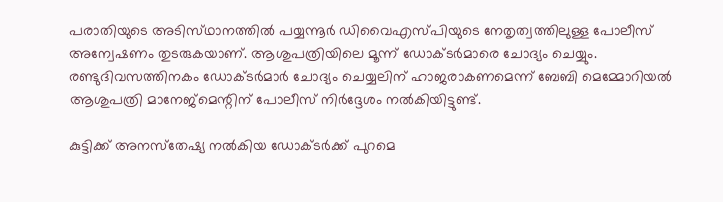പരാതിയുടെ അടിസ്‌ഥാനത്തിൽ പയ്യന്നൂർ ഡിവൈഎസ്‌പിയുടെ നേതൃത്വത്തിലുള്ള പോലീസ് അന്വേഷണം തുടരുകയാണ്. ആശുപത്രിയിലെ മൂന്ന് ഡോക്‌ടർമാരെ ചോദ്യം ചെയ്യും. രണ്ടുദിവസത്തിനകം ഡോക്‌ടർമാർ ചോദ്യം ചെയ്യലിന് ഹാജരാകണമെന്ന് ബേബി മെമ്മോറിയൽ ആശുപത്രി മാനേജ്‌മെന്റിന് പോലീസ് നിർദ്ദേശം നൽകിയിട്ടുണ്ട്.

കുട്ടിക്ക് അനസ്‌തേഷ്യ നൽകിയ ഡോക്‌ടർക്ക് പുറമെ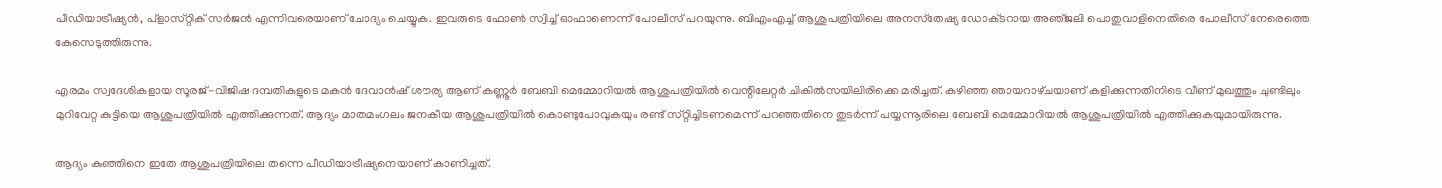പീഡിയാട്രീഷ്യൻ, പ്‌ളാസ്‌റ്റിക് സർജൻ എന്നിവരെയാണ് ചോദ്യം ചെയ്യുക. ഇവരുടെ ഫോൺ സ്വിച്ച് ഓഫാണെന്ന് പോലീസ് പറയുന്നു. ബിഎംഎച്ച് ആശുപത്രിയിലെ അനസ്‌തേഷ്യ ഡോക്‌ടറായ അഞ്‌ജലി പൊതുവാളിനെതിരെ പോലീസ് നേരെത്തെ കേസെടുത്തിരുന്നു.

എരമം സ്വദേശികളായ സൂരജ്-വിജിഷ ദമ്പതികളുടെ മകൻ ദേവാൻഷ്‌ ശൗര്യ ആണ് കണ്ണൂർ ബേബി മെമ്മോറിയൽ ആശുപത്രിയിൽ വെന്റിലേറ്റർ ചികിൽസയിലിരിക്കെ മരിച്ചത്. കഴിഞ്ഞ ഞായറാഴ്‌ചയാണ് കളിക്കുന്നതിനിടെ വീണ് മുഖത്തും ചുണ്ടിലും മുറിവേറ്റ കുട്ടിയെ ആശുപത്രിയിൽ എത്തിക്കുന്നത്. ആദ്യം മാതമംഗലം ജനകീയ ആശുപത്രിയിൽ കൊണ്ടുപോവുകയും രണ്ട് സ്‌റ്റിച്ചിടണമെന്ന് പറഞ്ഞതിനെ തുടർന്ന് പയ്യന്നൂരിലെ ബേബി മെമ്മോറിയൽ ആശുപത്രിയിൽ എത്തിക്കുകയുമായിരുന്നു.

ആദ്യം കുഞ്ഞിനെ ഇതേ ആശുപത്രിയിലെ തന്നെ പീഡിയാട്രീഷ്യനെയാണ് കാണിച്ചത്.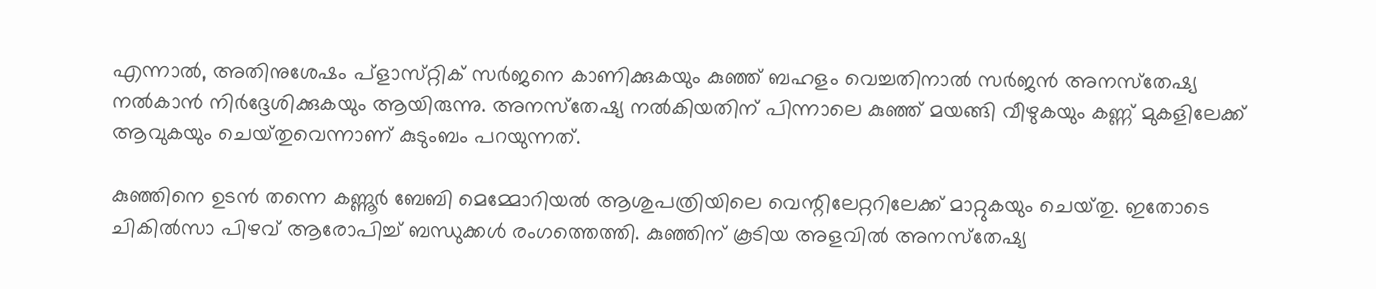എന്നാൽ, അതിനുശേഷം പ്‌ളാസ്‌റ്റിക് സർജനെ കാണിക്കുകയും കുഞ്ഞ് ബഹളം വെച്ചതിനാൽ സർജൻ അനസ്‌തേഷ്യ നൽകാൻ നിർദ്ദേശിക്കുകയും ആയിരുന്നു. അനസ്‌തേഷ്യ നൽകിയതിന് പിന്നാലെ കുഞ്ഞ് മയങ്ങി വീഴുകയും കണ്ണ് മുകളിലേക്ക് ആവുകയും ചെയ്‌തുവെന്നാണ് കുടുംബം പറയുന്നത്.

കുഞ്ഞിനെ ഉടൻ തന്നെ കണ്ണൂർ ബേബി മെമ്മോറിയൽ ആശുപത്രിയിലെ വെന്റിലേറ്ററിലേക്ക് മാറ്റുകയും ചെയ്‌തു. ഇതോടെ ചികിൽസാ പിഴവ് ആരോപിച്ച് ബന്ധുക്കൾ രംഗത്തെത്തി. കുഞ്ഞിന് കൂടിയ അളവിൽ അനസ്‌തേഷ്യ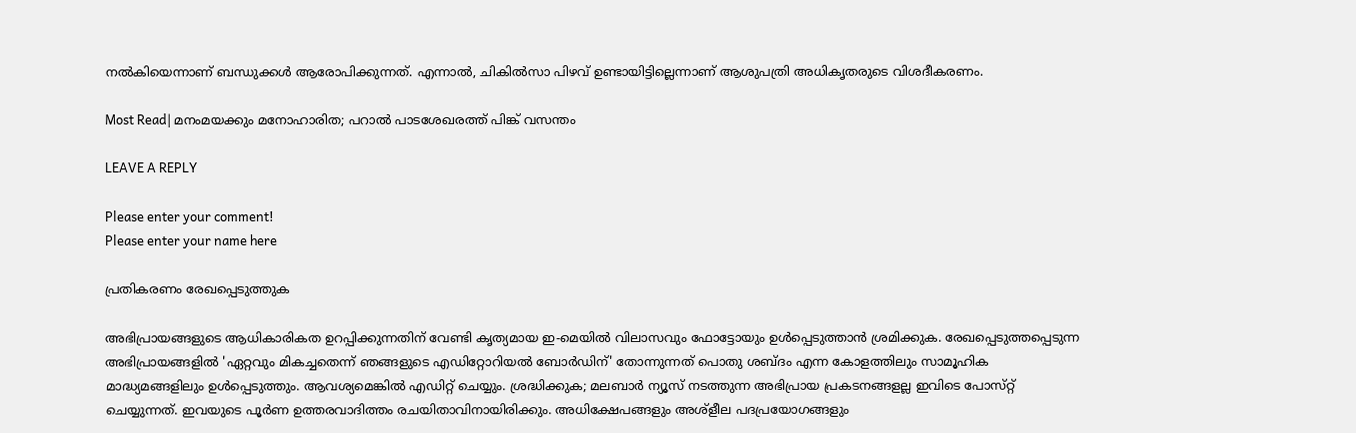നൽകിയെന്നാണ് ബന്ധുക്കൾ ആരോപിക്കുന്നത്. എന്നാൽ, ചികിൽസാ പിഴവ് ഉണ്ടായിട്ടില്ലെന്നാണ് ആശുപത്രി അധികൃതരുടെ വിശദീകരണം.

Most Read| മനംമയക്കും മനോഹാരിത; പറാൽ പാടശേഖരത്ത് പിങ്ക് വസന്തം

LEAVE A REPLY

Please enter your comment!
Please enter your name here

പ്രതികരണം രേഖപ്പെടുത്തുക

അഭിപ്രായങ്ങളുടെ ആധികാരികത ഉറപ്പിക്കുന്നതിന് വേണ്ടി കൃത്യമായ ഇ-മെയിൽ വിലാസവും ഫോട്ടോയും ഉൾപ്പെടുത്താൻ ശ്രമിക്കുക. രേഖപ്പെടുത്തപ്പെടുന്ന അഭിപ്രായങ്ങളിൽ 'ഏറ്റവും മികച്ചതെന്ന് ഞങ്ങളുടെ എഡിറ്റോറിയൽ ബോർഡിന്' തോന്നുന്നത് പൊതു ശബ്‌ദം എന്ന കോളത്തിലും സാമൂഹിക മാദ്ധ്യമങ്ങളിലും ഉൾപ്പെടുത്തും. ആവശ്യമെങ്കിൽ എഡിറ്റ് ചെയ്യും. ശ്രദ്ധിക്കുക; മലബാർ ന്യൂസ് നടത്തുന്ന അഭിപ്രായ പ്രകടനങ്ങളല്ല ഇവിടെ പോസ്‌റ്റ് ചെയ്യുന്നത്. ഇവയുടെ പൂർണ ഉത്തരവാദിത്തം രചയിതാവിനായിരിക്കും. അധിക്ഷേപങ്ങളും അശ്‌ളീല പദപ്രയോഗങ്ങളും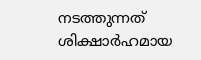നടത്തുന്നത് ശിക്ഷാർഹമായ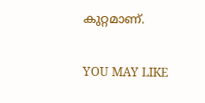കുറ്റമാണ്.

YOU MAY LIKE